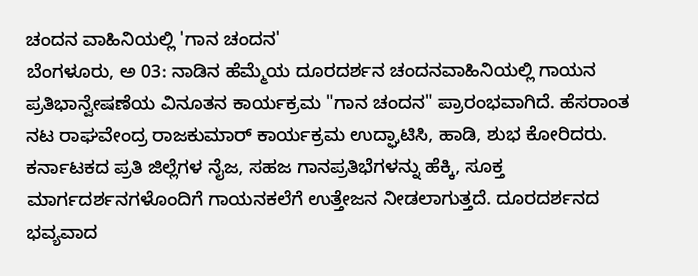ಚಂದನ ವಾಹಿನಿಯಲ್ಲಿ 'ಗಾನ ಚಂದನ'
ಬೆಂಗಳೂರು, ಅ 03: ನಾಡಿನ ಹೆಮ್ಮೆಯ ದೂರದರ್ಶನ ಚಂದನವಾಹಿನಿಯಲ್ಲಿ ಗಾಯನ ಪ್ರತಿಭಾನ್ವೇಷಣೆಯ ವಿನೂತನ ಕಾರ್ಯಕ್ರಮ "ಗಾನ ಚಂದನ" ಪ್ರಾರಂಭವಾಗಿದೆ. ಹೆಸರಾಂತ ನಟ ರಾಘವೇಂದ್ರ ರಾಜಕುಮಾರ್ ಕಾರ್ಯಕ್ರಮ ಉದ್ಘಾಟಿಸಿ, ಹಾಡಿ, ಶುಭ ಕೋರಿದರು. ಕರ್ನಾಟಕದ ಪ್ರತಿ ಜಿಲ್ಲೆಗಳ ನೈಜ, ಸಹಜ ಗಾನಪ್ರತಿಭೆಗಳನ್ನು ಹೆಕ್ಕಿ, ಸೂಕ್ತ ಮಾರ್ಗದರ್ಶನಗಳೊಂದಿಗೆ ಗಾಯನಕಲೆಗೆ ಉತ್ತೇಜನ ನೀಡಲಾಗುತ್ತದೆ. ದೂರದರ್ಶನದ ಭವ್ಯವಾದ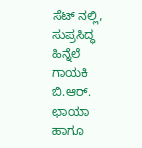ಸೆಟ್ ನಲ್ಲಿ, ಸುಪ್ರಸಿದ್ಧ ಹಿನ್ನೆಲೆ ಗಾಯಕಿ ಬಿ.ಆರ್. ಛಾಯಾ ಹಾಗೂ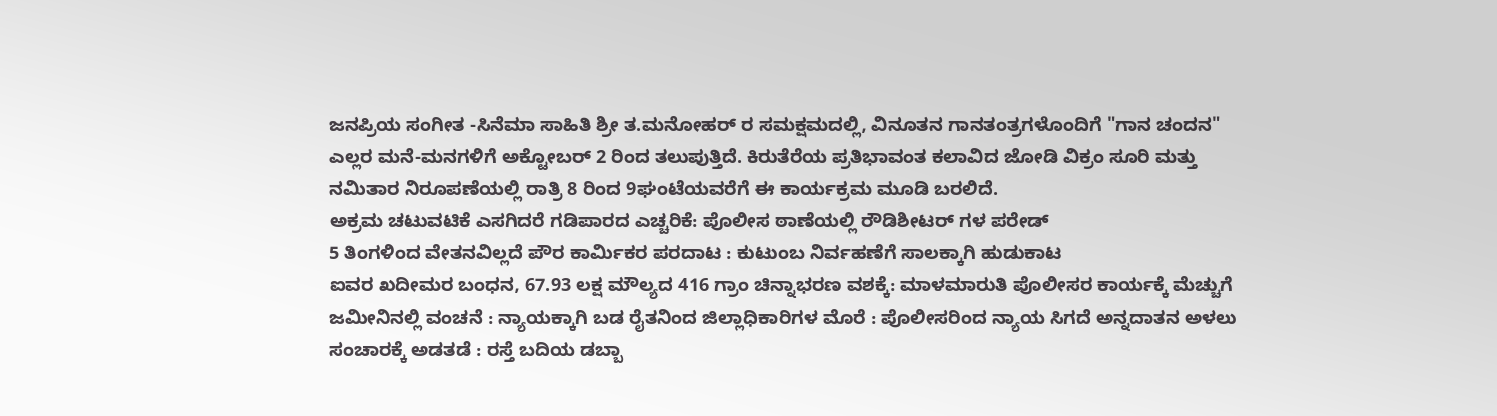ಜನಪ್ರಿಯ ಸಂಗೀತ -ಸಿನೆಮಾ ಸಾಹಿತಿ ಶ್ರೀ ತ.ಮನೋಹರ್ ರ ಸಮಕ್ಷಮದಲ್ಲಿ, ವಿನೂತನ ಗಾನತಂತ್ರಗಳೊಂದಿಗೆ "ಗಾನ ಚಂದನ" ಎಲ್ಲರ ಮನೆ-ಮನಗಳಿಗೆ ಅಕ್ಟೋಬರ್ 2 ರಿಂದ ತಲುಪುತ್ತಿದೆ. ಕಿರುತೆರೆಯ ಪ್ರತಿಭಾವಂತ ಕಲಾವಿದ ಜೋಡಿ ವಿಕ್ರಂ ಸೂರಿ ಮತ್ತು ನಮಿತಾರ ನಿರೂಪಣೆಯಲ್ಲಿ ರಾತ್ರಿ 8 ರಿಂದ 9ಘಂಟೆಯವರೆಗೆ ಈ ಕಾರ್ಯಕ್ರಮ ಮೂಡಿ ಬರಲಿದೆ.
ಅಕ್ರಮ ಚಟುವಟಿಕೆ ಎಸಗಿದರೆ ಗಡಿಪಾರದ ಎಚ್ಚರಿಕೆ: ಪೊಲೀಸ ಠಾಣೆಯಲ್ಲಿ ರೌಡಿಶೀಟರ್ ಗಳ ಪರೇಡ್
5 ತಿಂಗಳಿಂದ ವೇತನವಿಲ್ಲದೆ ಪೌರ ಕಾರ್ಮಿಕರ ಪರದಾಟ : ಕುಟುಂಬ ನಿರ್ವಹಣೆಗೆ ಸಾಲಕ್ಕಾಗಿ ಹುಡುಕಾಟ
ಐವರ ಖದೀಮರ ಬಂಧನ, 67.93 ಲಕ್ಷ ಮೌಲ್ಯದ 416 ಗ್ರಾಂ ಚಿನ್ನಾಭರಣ ವಶಕ್ಕೆ: ಮಾಳಮಾರುತಿ ಪೊಲೀಸರ ಕಾರ್ಯಕ್ಕೆ ಮೆಚ್ಚುಗೆ
ಜಮೀನಿನಲ್ಲಿ ವಂಚನೆ : ನ್ಯಾಯಕ್ಕಾಗಿ ಬಡ ರೈತನಿಂದ ಜಿಲ್ಲಾಧಿಕಾರಿಗಳ ಮೊರೆ : ಪೊಲೀಸರಿಂದ ನ್ಯಾಯ ಸಿಗದೆ ಅನ್ನದಾತನ ಅಳಲು
ಸಂಚಾರಕ್ಕೆ ಅಡತಡೆ : ರಸ್ತೆ ಬದಿಯ ಡಬ್ಬಾ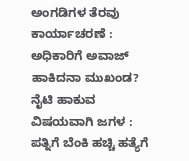ಅಂಗಡಿಗಳ ತೆರವು ಕಾರ್ಯಾಚರಣೆ : ಅಧಿಕಾರಿಗೆ ಅವಾಜ್ ಹಾಕಿದನಾ ಮುಖಂಡ?
ನೈಟಿ ಹಾಕುವ ವಿಷಯವಾಗಿ ಜಗಳ : ಪತ್ನಿಗೆ ಬೆಂಕಿ ಹಚ್ಚಿ ಹತ್ಯೆಗೆ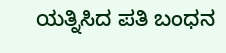ಯತ್ನಿಸಿದ ಪತಿ ಬಂಧನ